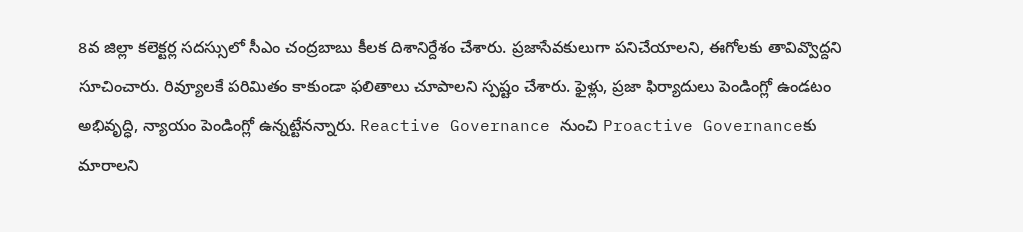8వ జిల్లా కలెక్టర్ల సదస్సులో సీఎం చంద్రబాబు కీలక దిశానిర్దేశం చేశారు. ప్రజాసేవకులుగా పనిచేయాలని, ఈగోలకు తావివ్వొద్దని సూచించారు. రివ్యూలకే పరిమితం కాకుండా ఫలితాలు చూపాలని స్పష్టం చేశారు. ఫైళ్లు, ప్రజా ఫిర్యాదులు పెండింగ్లో ఉండటం అభివృద్ధి, న్యాయం పెండింగ్లో ఉన్నట్టేనన్నారు. Reactive Governance నుంచి Proactive Governanceకు మారాలని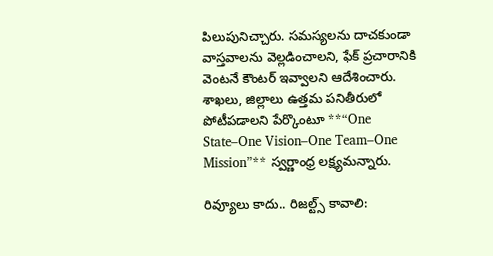పిలుపునిచ్చారు. సమస్యలను దాచకుండా వాస్తవాలను వెల్లడించాలని, ఫేక్ ప్రచారానికి వెంటనే కౌంటర్ ఇవ్వాలని ఆదేశించారు. శాఖలు, జిల్లాలు ఉత్తమ పనితీరులో పోటీపడాలని పేర్కొంటూ **“One State–One Vision–One Team–One Mission”** స్వర్ణాంధ్ర లక్ష్యమన్నారు.

రివ్యూలు కాదు.. రిజల్ట్స్ కావాలి: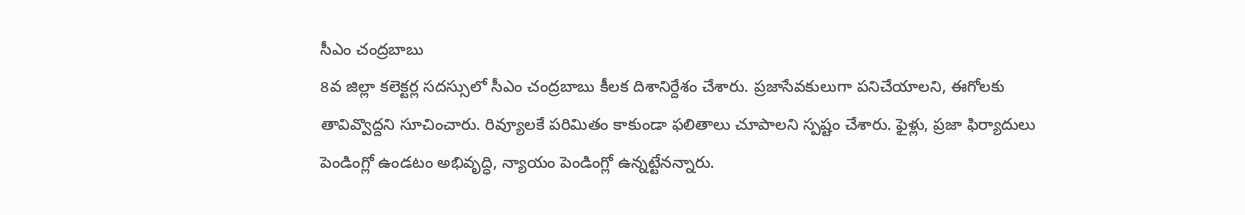సీఎం చంద్రబాబు
8వ జిల్లా కలెక్టర్ల సదస్సులో సీఎం చంద్రబాబు కీలక దిశానిర్దేశం చేశారు. ప్రజాసేవకులుగా పనిచేయాలని, ఈగోలకు తావివ్వొద్దని సూచించారు. రివ్యూలకే పరిమితం కాకుండా ఫలితాలు చూపాలని స్పష్టం చేశారు. ఫైళ్లు, ప్రజా ఫిర్యాదులు పెండింగ్లో ఉండటం అభివృద్ధి, న్యాయం పెండింగ్లో ఉన్నట్టేనన్నారు.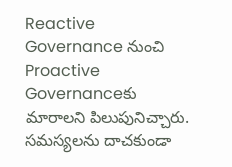Reactive Governance నుంచి Proactive Governanceకు మారాలని పిలుపునిచ్చారు. సమస్యలను దాచకుండా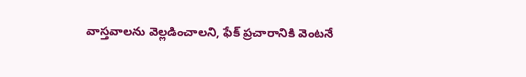వాస్తవాలను వెల్లడించాలని, ఫేక్ ప్రచారానికి వెంటనే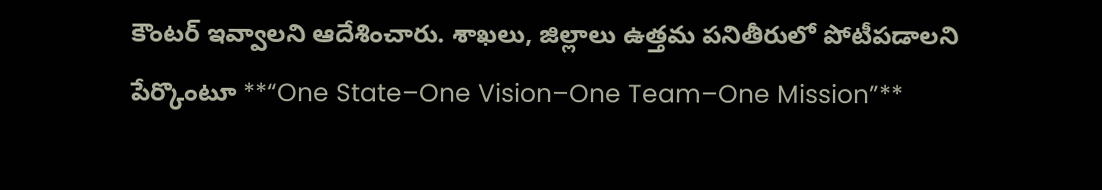కౌంటర్ ఇవ్వాలని ఆదేశించారు. శాఖలు, జిల్లాలు ఉత్తమ పనితీరులో పోటీపడాలని పేర్కొంటూ **“One State–One Vision–One Team–One Mission”**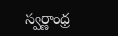స్వర్ణాంధ్ర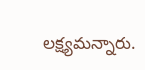లక్ష్యమన్నారు.